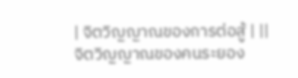| จิตวิญญาณของการต่อสู้ | ||
จิตวิญญาณของคนระยอง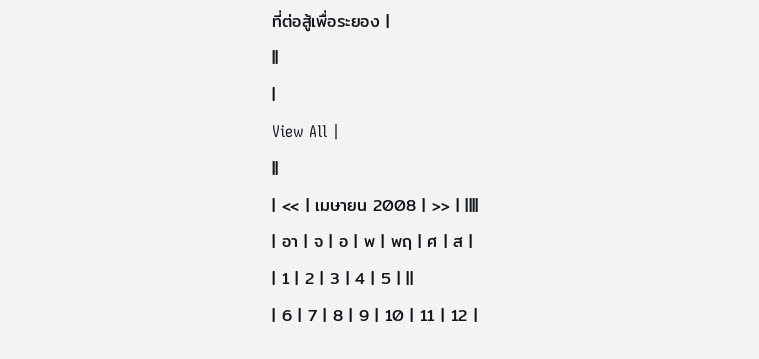ที่ต่อสู้เพื่อระยอง |
||
|
View All |
||
| << | เมษายน 2008 | >> | ||||
| อา | จ | อ | พ | พฤ | ศ | ส |
| 1 | 2 | 3 | 4 | 5 | ||
| 6 | 7 | 8 | 9 | 10 | 11 | 12 |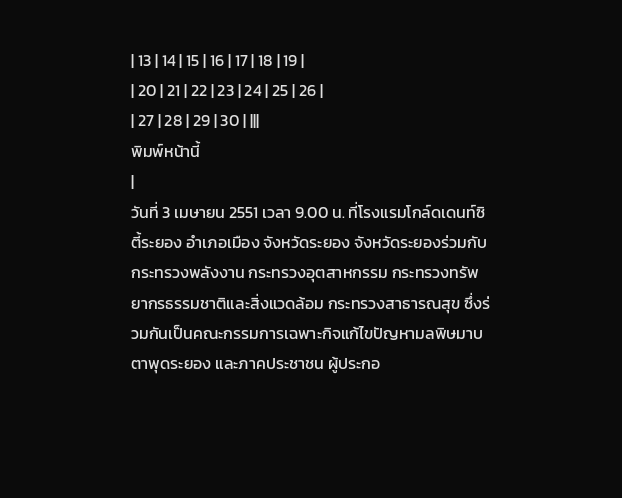| 13 | 14 | 15 | 16 | 17 | 18 | 19 |
| 20 | 21 | 22 | 23 | 24 | 25 | 26 |
| 27 | 28 | 29 | 30 | |||
พิมพ์หน้านี้
|
วันที่ 3 เมษายน 2551 เวลา 9.00 น. ที่โรงแรมโกล์ดเดนท์ซิตี้ระยอง อำเภอเมือง จังหวัดระยอง จังหวัดระยองร่วมกับกระทรวงพลังงาน กระทรวงอุตสาหกรรม กระทรวงทรัพยากรธรรมชาติและสิ่งแวดล้อม กระทรวงสาธารณสุข ซึ่งร่วมกันเป็นคณะกรรมการเฉพาะกิจแก้ไขปัญหามลพิษมาบตาพุดระยอง และภาคประชาชน ผู้ประกอ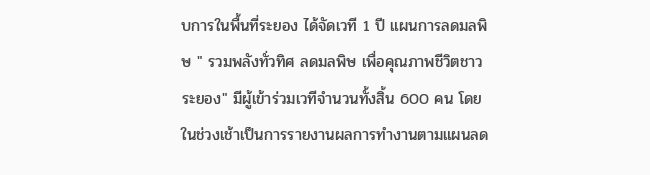บการในพื้นที่ระยอง ได้จัดเวที 1 ปี แผนการลดมลพิษ " รวมพลังทั่วทิศ ลดมลพิษ เพื่อคุณภาพชีวิตชาวระยอง" มีผู้เข้าร่วมเวทีจำนวนทั้งสิ้น 600 คน โดยในช่วงเช้าเป็นการรายงานผลการทำงานตามแผนลด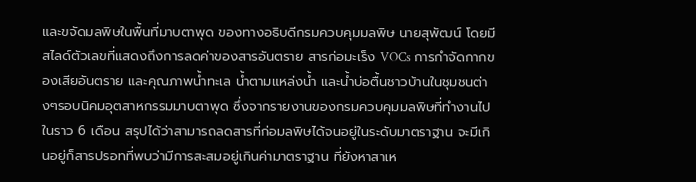และขจัดมลพิษในพื้นที่มาบตาพุด ของทางอธิบดีกรมควบคุมมลพิษ นายสุพัฒน์ โดยมีสไลด์ตัวเลขที่แสดงถึงการลดค่าของสารอันตราย สารก่อมะเร็ง VOCs การกำจัดกากของเสียอันตราย และคุณภาพน้ำทะเล น้ำตามแหล่งน้ำ และน้ำบ่อตื้นชาวบ้านในชุมชนต่างๆรอบนิคมอุตสาหกรรมมาบตาพุด ซึ่งจากรายงานของกรมควบคุมมลพิษที่ทำงานไปในราว 6 เดือน สรุปได้ว่าสามารถลดสารที่ก่อมลพิษได้จนอยู่ในระดับมาตราฐาน จะมีเกินอยู่ก็สารปรอทที่พบว่ามีการสะสมอยู่เกินค่ามาตราฐาน ที่ยังหาสาเห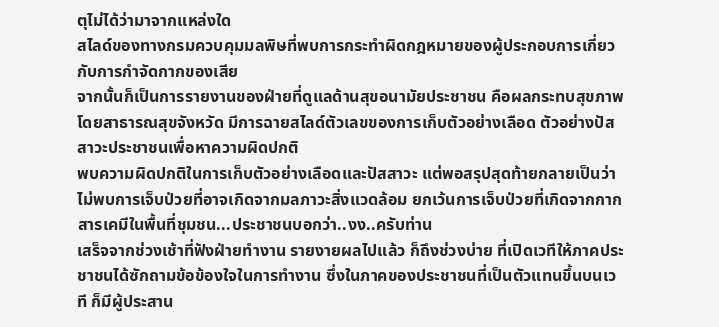ตุไม่ได้ว่ามาจากแหล่งใด
สไลด์ของทางกรมควบคุมมลพิษที่พบการกระทำผิดกฎหมายของผู้ประกอบการเกี่ยวกับการกำจัดกากของเสีย
จากนั้นก็เป็นการรายงานของฝ่ายที่ดูแลด้านสุขอนามัยประชาชน คือผลกระทบสุขภาพโดยสาธารณสุขจังหวัด มีการฉายสไลด์ตัวเลขของการเก็บตัวอย่างเลือด ตัวอย่างปัสสาวะประชาชนเพื่อหาความผิดปกติ
พบความผิดปกติในการเก็บตัวอย่างเลือดและปัสสาวะ แต่พอสรุปสุดท้ายกลายเป็นว่าไม่พบการเจ็บป่วยที่อาจเกิดจากมลภาวะสิ่งแวดล้อม ยกเว้นการเจ็บป่วยที่เกิดจากกากสารเคมีในพื้นที่ชุมชน...ประชาชนบอกว่า..งง..ครับท่าน
เสร็จจากช่วงเช้าที่ฟังฝ่ายทำงาน รายงายผลไปแล้ว ก็ถึงช่วงบ่าย ที่เปิดเวทีให้ภาคประชาชนได้ซักถามข้อข้องใจในการทำงาน ซึ่งในภาคของประชาชนที่เป็นตัวแทนขึ้นบนเวที ก็มีผู้ประสาน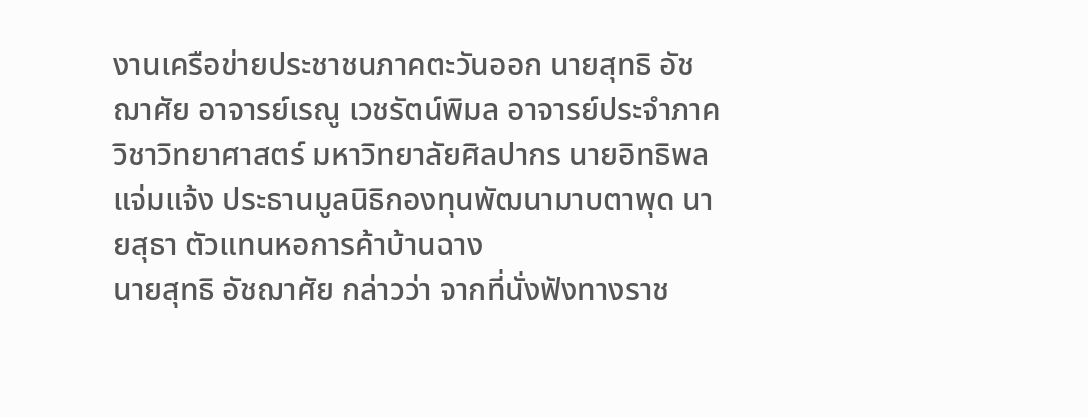งานเครือข่ายประชาชนภาคตะวันออก นายสุทธิ อัชฌาศัย อาจารย์เรณู เวชรัตน์พิมล อาจารย์ประจำภาควิชาวิทยาศาสตร์ มหาวิทยาลัยศิลปากร นายอิทธิพล แจ่มแจ้ง ประธานมูลนิธิกองทุนพัฒนามาบตาพุด นายสุธา ตัวแทนหอการค้าบ้านฉาง
นายสุทธิ อัชฌาศัย กล่าวว่า จากที่นั่งฟังทางราช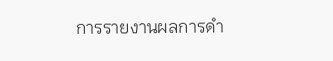การรายงานผลการดำ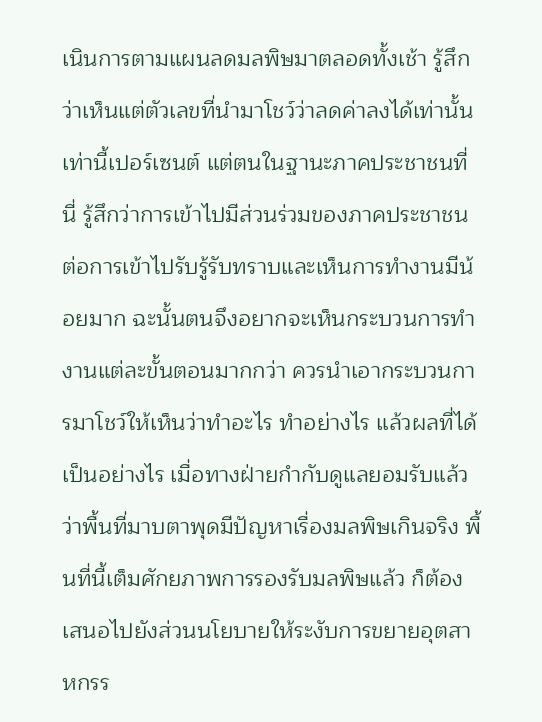เนินการตามแผนลดมลพิษมาตลอดทั้งเช้า รู้สึกว่าเห็นแต่ตัวเลขที่นำมาโชว์ว่าลดค่าลงได้เท่านั้นเท่านี้เปอร์เซนต์ แต่ตนในฐานะภาคประชาชนที่นี่ รู้สึกว่าการเข้าไปมีส่วนร่วมของภาคประชาชนต่อการเข้าไปรับรู้รับทราบและเห็นการทำงานมีน้อยมาก ฉะนั้นตนจึงอยากจะเห็นกระบวนการทำงานแต่ละขั้นตอนมากกว่า ควรนำเอากระบวนการมาโชว์ให้เห็นว่าทำอะไร ทำอย่างไร แล้วผลที่ได้เป็นอย่างไร เมื่อทางฝ่ายกำกับดูแลยอมรับแล้วว่าพื้นที่มาบตาพุดมีปัญหาเรื่องมลพิษเกินจริง พื้นที่นี้เต็มศักยภาพการรองรับมลพิษแล้ว ก็ต้องเสนอไปยังส่วนนโยบายให้ระงับการขยายอุตสาหกรร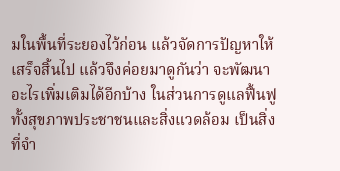มในพื้นที่ระยองไว้ก่อน แล้วจัดการปัญหาให้เสร็จสิ้นไป แล้วจึงค่อยมาดูกันว่า จะพัฒนาอะไรเพิ่มเติมได้อีกบ้าง ในส่วนการดูแลฟื้นฟูทั้งสุขภาพประชาชนและสิ่งแวดล้อม เป็นสิ่งที่จำ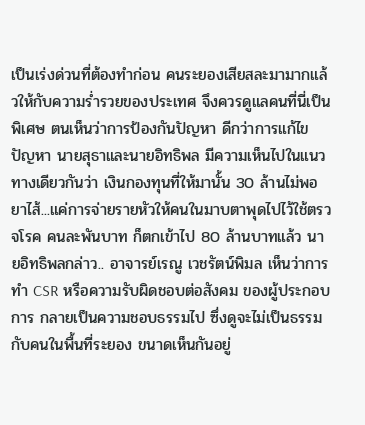เป็นเร่งด่วนที่ต้องทำก่อน คนระยองเสียสละมามากแล้วให้กับความร่ำรวยของประเทศ จึงควรดูแลคนที่นี่เป็นพิเศษ ตนเห็นว่าการป้องกันปัญหา ดีกว่าการแก้ไขปัญหา นายสุธาและนายอิทธิพล มีความเห็นไปในแนวทางเดียวกันว่า เงินกองทุนที่ให้มานั้น 30 ล้านไม่พอยาไส้...แค่การจ่ายรายหัวให้คนในมาบตาพุดไปไว้ใช้ตรวจโรค คนละพันบาท ก็ตกเข้าไป 80 ล้านบาทแล้ว นายอิทธิพลกล่าว.. อาจารย์เรณู เวชรัตน์พิมล เห็นว่าการทำ CSR หรือความรับผิดชอบต่อสังคม ของผู้ประกอบการ กลายเป็นความชอบธรรมไป ซึ่งดูจะไม่เป็นธรรมกับคนในพื้นที่ระยอง ขนาดเห็นกันอยู่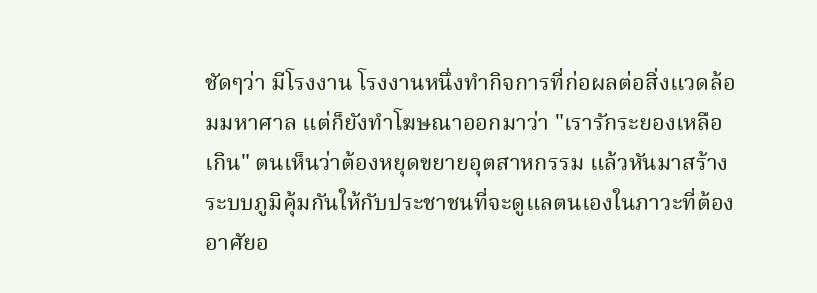ชัดๆว่า มีโรงงาน โรงงานหนึ่งทำกิจการที่ก่อผลต่อสิ่งแวดล้อมมหาศาล แต่ก็ยังทำโฆษณาออกมาว่า "เรารักระยองเหลือเกิน" ตนเห็นว่าต้องหยุดขยายอุตสาหกรรม แล้วหันมาสร้างระบบภูมิคุ้มกันให้กับประชาชนที่จะดูแลตนเองในภาวะที่ต้องอาศัยอ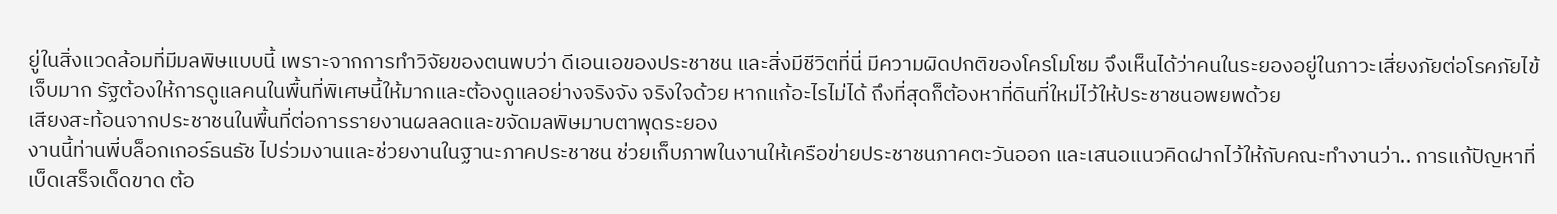ยู่ในสิ่งแวดล้อมที่มีมลพิษแบบนี้ เพราะจากการทำวิจัยของตนพบว่า ดีเอนเอของประชาชน และสิ่งมีชีวิตที่นี่ มีความผิดปกติของโครโมโซม จึงเห็นได้ว่าคนในระยองอยู่ในภาวะเสี่ยงภัยต่อโรคภัยไข้เจ็บมาก รัฐต้องให้การดูแลคนในพื้นที่พิเศษนี้ให้มากและต้องดูแลอย่างจริงจัง จริงใจด้วย หากแก้อะไรไม่ได้ ถึงที่สุดก็ต้องหาที่ดินที่ใหม่ไว้ให้ประชาชนอพยพด้วย
เสียงสะท้อนจากประชาชนในพื้นที่ต่อการรายงานผลลดและขจัดมลพิษมาบตาพุดระยอง
งานนี้ท่านพี่บล็อกเกอร์ธนธัช ไปร่วมงานและช่วยงานในฐานะภาคประชาชน ช่วยเก็บภาพในงานให้เครือข่ายประชาชนภาคตะวันออก และเสนอแนวคิดฝากไว้ให้กับคณะทำงานว่า.. การแก้ปัญหาที่เบ็ดเสร็จเด็ดขาด ต้อ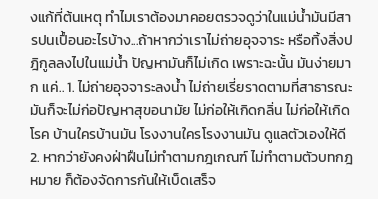งแก้ที่ต้นเหตุ ทำไมเราต้องมาคอยตรวจดูว่าในแม่น้ำมันมีสารปนเปื้อนอะไรบ้าง...ถ้าหากว่าเราไม่ถ่ายอุจจาระ หรือทิ้งสิ่งปฎิกูลลงไปในแม่น้ำ ปัญหามันก็ไม่เกิด เพราะฉะนั้น มันง่ายมาก แค่.. 1. ไม่ถ่ายอุจจาระลงน้ำ ไม่ถ่ายเรี่ยราดตามที่สาธารณะ มันก็จะไม่ก่อปัญหาสุขอนามัย ไม่ก่อให้เกิดกลิ่น ไม่ก่อให้เกิดโรค บ้านใครบ้านมัน โรงงานใครโรงงานมัน ดูแลตัวเองให้ดี 2. หากว่ายังคงฝ่าฝืนไม่ทำตามกฎเกณฑ์ ไม่ทำตามตัวบทกฎหมาย ก็ต้องจัดการกันให้เบ็ดเสร็จ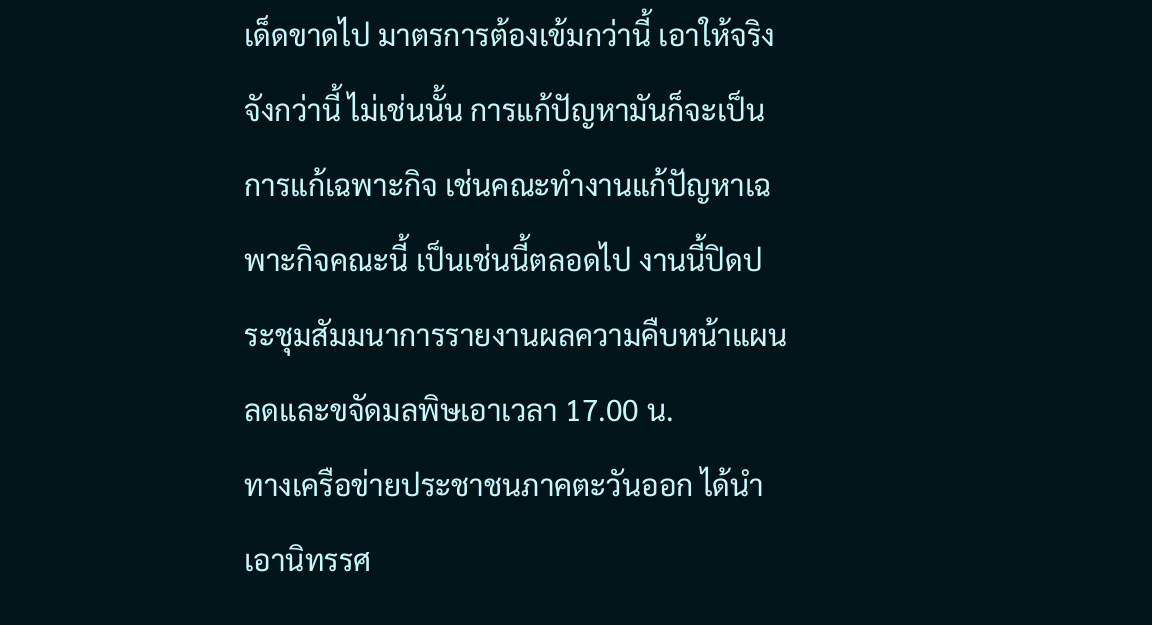เด็ดขาดไป มาตรการต้องเข้มกว่านี้ เอาให้จริงจังกว่านี้ ไม่เช่นนั้น การแก้ปัญหามันก็จะเป็นการแก้เฉพาะกิจ เช่นคณะทำงานแก้ปัญหาเฉพาะกิจคณะนี้ เป็นเช่นนี้ตลอดไป งานนี้ปิดประชุมสัมมนาการรายงานผลความคืบหน้าแผนลดและขจัดมลพิษเอาเวลา 17.00 น.
ทางเครือข่ายประชาชนภาคตะวันออก ได้นำเอานิทรรศ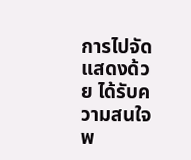การไปจัดแสดงด้วย ได้รับความสนใจพ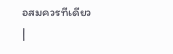อสมควรทีเดียว
|